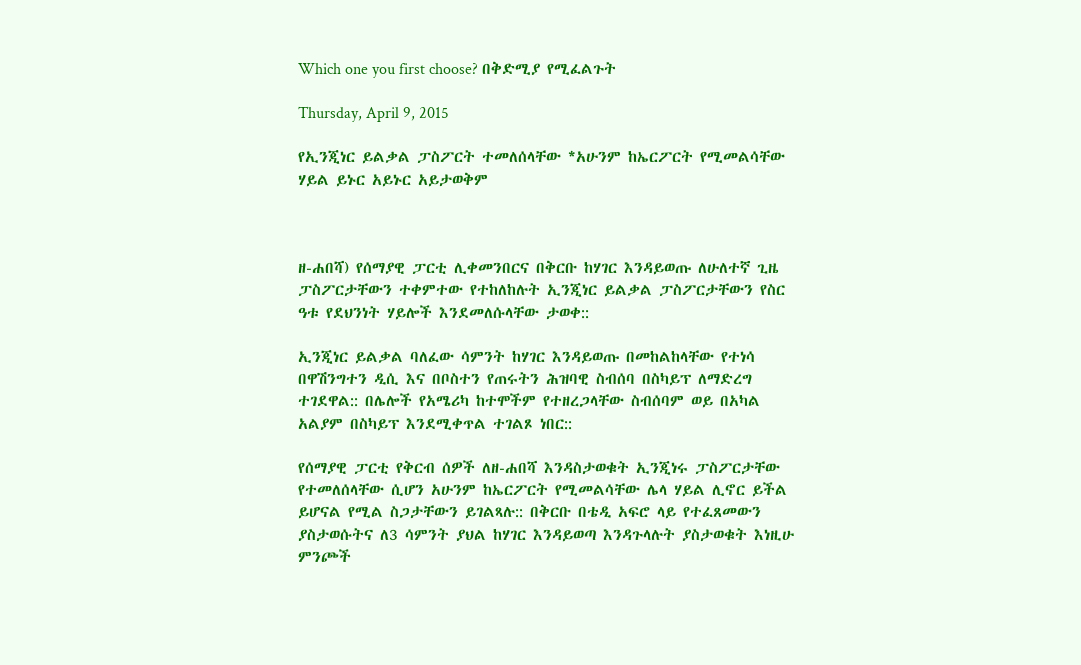Which one you first choose? በቅድሚያ የሚፈልጉት

Thursday, April 9, 2015

የኢንጂነር ይልቃል ፓስፖርት ተመለሰላቸው *አሁንም ከኤርፖርት የሚመልሳቸው ሃይል ይኑር አይኑር አይታወቅም



ዘ-ሐበሻ) የሰማያዊ ፓርቲ ሊቀመንበርና በቅርቡ ከሃገር እንዳይወጡ ለሁለተኛ ጊዜ ፓስፖርታቸውን ተቀምተው የተከለከሉት ኢንጂነር ይልቃል ፓስፖርታቸውን የስር ዓቱ የደህንነት ሃይሎች እንደመለሱላቸው ታወቀ::

ኢንጂነር ይልቃል ባለፈው ሳምንት ከሃገር እንዳይወጡ በመከልከላቸው የተነሳ በዋሽንግተን ዲሲ እና በቦስተን የጠሩትን ሕዝባዊ ስብሰባ በስካይፕ ለማድረግ ተገደዋል:: በሌሎች የአሜሪካ ከተሞችም የተዘረጋላቸው ስብሰባም ወይ በአካል አልያም በስካይፕ እንደሚቀጥል ተገልጾ ነበር::

የሰማያዊ ፓርቲ የቅርብ ሰዎች ለዘ-ሐበሻ እንዳስታወቁት ኢንጂነሩ ፓስፖርታቸው የተመለሰላቸው ሲሆን አሁንም ከኤርፖርት የሚመልሳቸው ሌላ ሃይል ሊኖር ይችል ይሆናል የሚል ስጋታቸውን ይገልጻሉ:: በቅርቡ በቴዲ አፍሮ ላይ የተፈጸመውን ያስታወሱትና ለ3 ሳምንት ያህል ከሃገር እንዳይወጣ እንዳጉላሉት ያስታወቁት እነዚሁ ምንጮች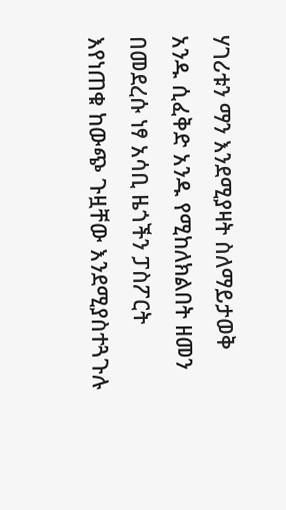ሃገሪቱን ማን እንደሚያዛት ስለማይታወቅ አንዱ ሲፈቅድ አንዱ የሚከለክልበት ዘመን በመደረሱ ነፃ አሳቢ ዜጎችን ፓስፖርት እየነጠቁ ከውጭ ጉዟቸው እንደሚያስተጓጉሉ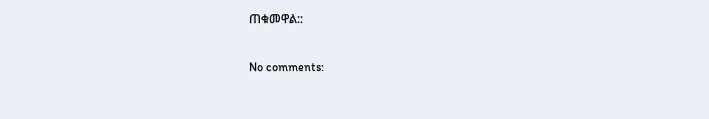ጠቁመዋል::

No comments: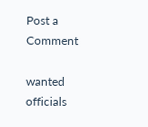Post a Comment

wanted officials